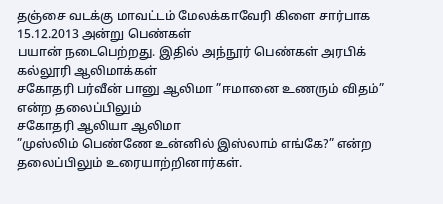தஞ்சை வடக்கு மாவட்டம் மேலக்காவேரி கிளை சார்பாக 15.12.2013 அன்று பெண்கள்
பயான் நடைபெற்றது. இதில் அந்நூர் பெண்கள் அரபிக் கல்லூரி ஆலிமாக்கள்
சகோதரி பர்வீன் பானு ஆலிமா ”ஈமானை உணரும் விதம்” என்ற தலைப்பிலும்
சகோதரி ஆலியா ஆலிமா
”முஸ்லிம் பெண்ணே உன்னில் இஸ்லாம் எங்கே?” என்ற தலைப்பிலும் உரையாற்றினார்கள்.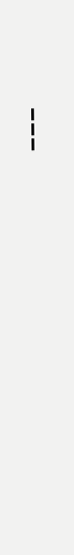---